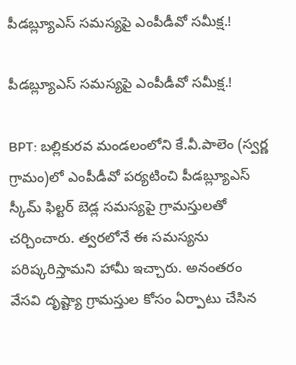పీడబ్ల్యూఎస్ సమస్యపై ఎంపీడీవో సమీక్ష.!

పీడబ్ల్యూఎస్ సమస్యపై ఎంపీడీవో సమీక్ష.!

BPT: బల్లికురవ మండలంలోని కే.వీ.పాలెం (స్వర్ణ గ్రామం)లో ఎంపీడీవో పర్యటించి పీడబ్ల్యూఎస్ స్కీమ్ ఫిల్టర్ బెడ్ల సమస్యపై గ్రామస్తులతో చర్చించారు. త్వరలోనే ఈ సమస్యను పరిష్కరిస్తామని హామీ ఇచ్చారు. అనంతరం వేసవి దృష్ట్యా గ్రామస్తుల కోసం ఏర్పాటు చేసిన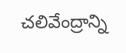చలివేంద్రాన్ని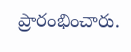ప్రారంభించారు.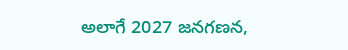అలాగే 2027 జనగణన,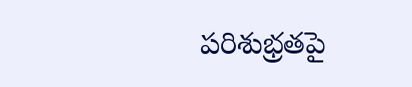పరిశుభ్రతపై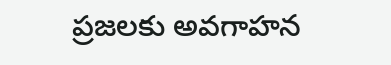ప్రజలకు అవగాహన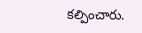కల్పించారు.